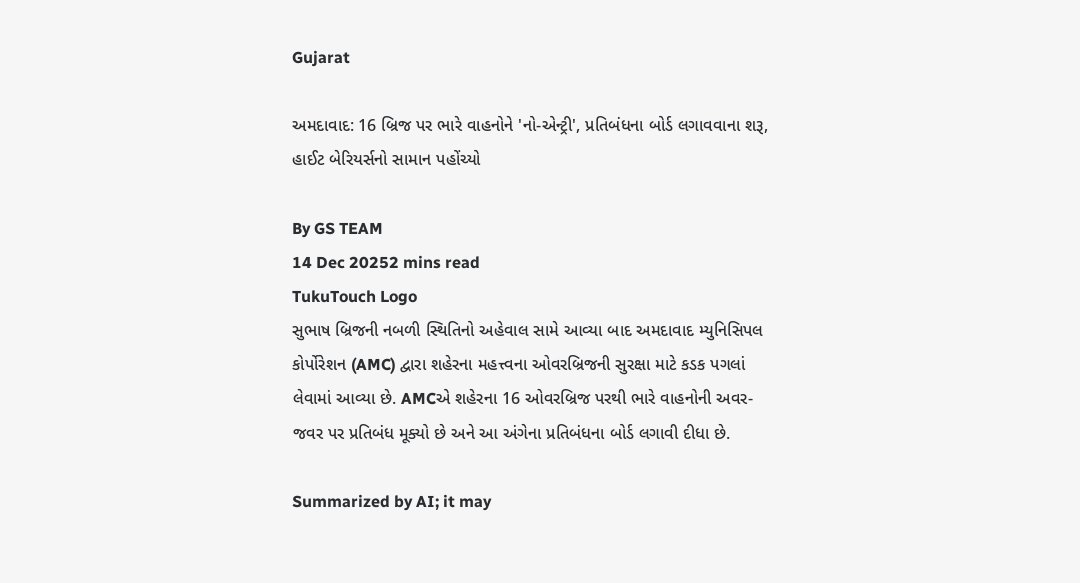Gujarat

અમદાવાદ: 16 બ્રિજ પર ભારે વાહનોને 'નો-એન્ટ્રી', પ્રતિબંધના બોર્ડ લગાવવાના શરૂ, હાઈટ બેરિયર્સનો સામાન પહોંચ્યો

By GS TEAM
14 Dec 20252 mins read
TukuTouch Logo
સુભાષ બ્રિજની નબળી સ્થિતિનો અહેવાલ સામે આવ્યા બાદ અમદાવાદ મ્યુનિસિપલ કોર્પોરેશન (AMC) દ્વારા શહેરના મહત્ત્વના ઓવરબ્રિજની સુરક્ષા માટે કડક પગલાં લેવામાં આવ્યા છે. AMCએ શહેરના 16 ઓવરબ્રિજ પરથી ભારે વાહનોની અવર-જવર પર પ્રતિબંધ મૂક્યો છે અને આ અંગેના પ્રતિબંધના બોર્ડ લગાવી દીધા છે.

Summarized by AI; it may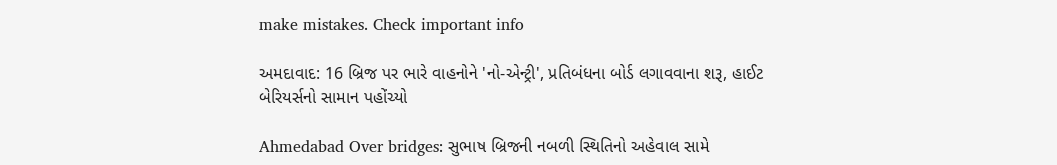make mistakes. Check important info

અમદાવાદ: 16 બ્રિજ પર ભારે વાહનોને 'નો-એન્ટ્રી', પ્રતિબંધના બોર્ડ લગાવવાના શરૂ, હાઈટ બેરિયર્સનો સામાન પહોંચ્યો

Ahmedabad Over bridges: સુભાષ બ્રિજની નબળી સ્થિતિનો અહેવાલ સામે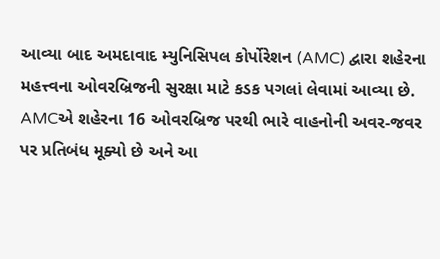આવ્યા બાદ અમદાવાદ મ્યુનિસિપલ કોર્પોરેશન (AMC) દ્વારા શહેરના મહત્ત્વના ઓવરબ્રિજની સુરક્ષા માટે કડક પગલાં લેવામાં આવ્યા છે. AMCએ શહેરના 16 ઓવરબ્રિજ પરથી ભારે વાહનોની અવર-જવર પર પ્રતિબંધ મૂક્યો છે અને આ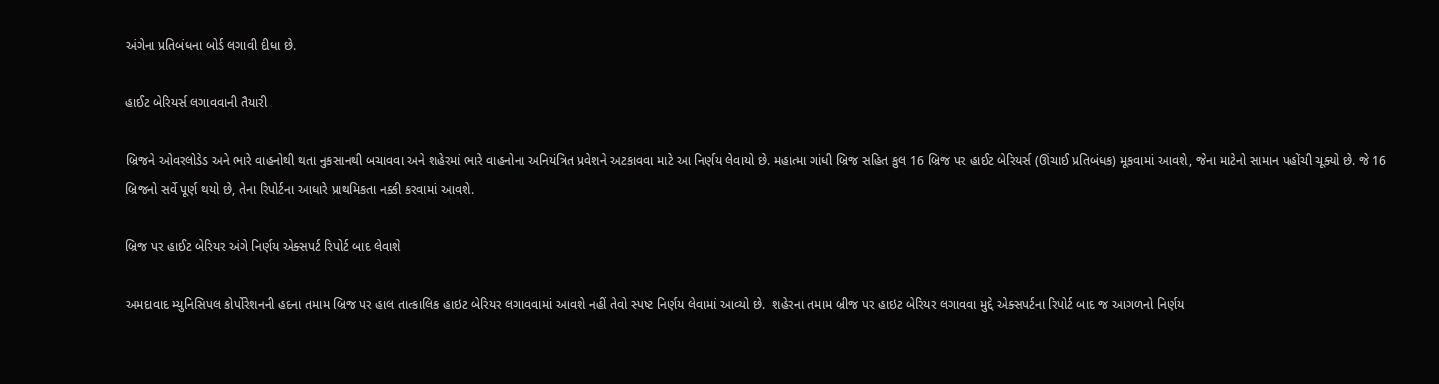અંગેના પ્રતિબંધના બોર્ડ લગાવી દીધા છે.

હાઈટ બેરિયર્સ લગાવવાની તૈયારી

બ્રિજને ઓવરલોડેડ અને ભારે વાહનોથી થતા નુકસાનથી બચાવવા અને શહેરમાં ભારે વાહનોના અનિયંત્રિત પ્રવેશને અટકાવવા માટે આ નિર્ણય લેવાયો છે. મહાત્મા ગાંધી બ્રિજ સહિત કુલ 16 બ્રિજ પર હાઈટ બેરિયર્સ (ઊંચાઈ પ્રતિબંધક) મૂકવામાં આવશે, જેના માટેનો સામાન પહોંચી ચૂક્યો છે. જે 16 બ્રિજનો સર્વે પૂર્ણ થયો છે, તેના રિપોર્ટના આધારે પ્રાથમિકતા નક્કી કરવામાં આવશે.

બ્રિજ પર હાઈટ બેરિયર અંગે નિર્ણય એક્સપર્ટ રિપોર્ટ બાદ લેવાશે

અમદાવાદ મ્યુનિસિપલ કોર્પોરેશનની હદના તમામ બ્રિજ પર હાલ તાત્કાલિક હાઇટ બેરિયર લગાવવામાં આવશે નહીં તેવો સ્પષ્ટ નિર્ણય લેવામાં આવ્યો છે.  શહેરના તમામ બ્રીજ પર હાઇટ બેરિયર લગાવવા મુદ્દે એક્સપર્ટના રિપોર્ટ બાદ જ આગળનો નિર્ણય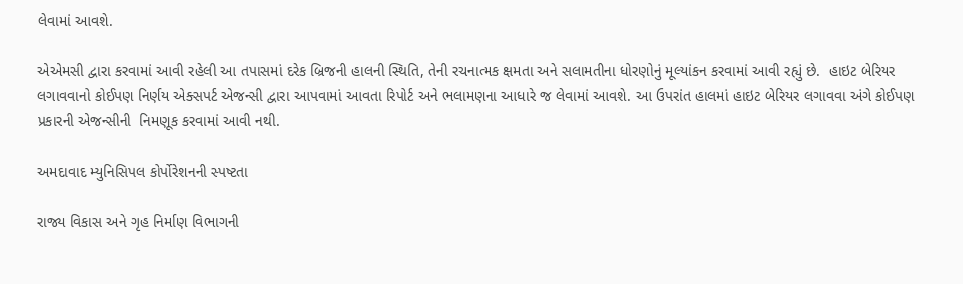લેવામાં આવશે.

એએમસી દ્વારા કરવામાં આવી રહેલી આ તપાસમાં દરેક બ્રિજની હાલની સ્થિતિ, તેની રચનાત્મક ક્ષમતા અને સલામતીના ધોરણોનું મૂલ્યાંકન કરવામાં આવી રહ્યું છે.  હાઇટ બેરિયર લગાવવાનો કોઈપણ નિર્ણય એક્સપર્ટ એજન્સી દ્વારા આપવામાં આવતા રિપોર્ટ અને ભલામણના આધારે જ લેવામાં આવશે. આ ઉપરાંત હાલમાં હાઇટ બેરિયર લગાવવા અંગે કોઈપણ પ્રકારની એજન્સીની  નિમણૂક કરવામાં આવી નથી.

અમદાવાદ મ્યુનિસિપલ કોર્પોરેશનની સ્પષ્ટતા

રાજ્ય વિકાસ અને ગૃહ નિર્માણ વિભાગની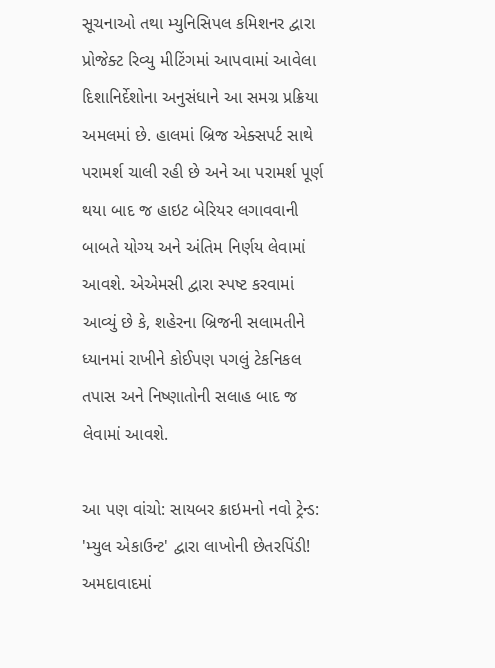સૂચનાઓ તથા મ્યુનિસિપલ કમિશનર દ્વારા પ્રોજેક્ટ રિવ્યુ મીટિંગમાં આપવામાં આવેલા દિશાનિર્દેશોના અનુસંધાને આ સમગ્ર પ્રક્રિયા અમલમાં છે. હાલમાં બ્રિજ એક્સપર્ટ સાથે પરામર્શ ચાલી રહી છે અને આ પરામર્શ પૂર્ણ થયા બાદ જ હાઇટ બેરિયર લગાવવાની બાબતે યોગ્ય અને અંતિમ નિર્ણય લેવામાં આવશે. એએમસી દ્વારા સ્પષ્ટ કરવામાં આવ્યું છે કે, શહેરના બ્રિજની સલામતીને ધ્યાનમાં રાખીને કોઈપણ પગલું ટેકનિકલ તપાસ અને નિષ્ણાતોની સલાહ બાદ જ લેવામાં આવશે.

આ પણ વાંચો: સાયબર ક્રાઇમનો નવો ટ્રેન્ડ: 'મ્યુલ એકાઉન્ટ' દ્વારા લાખોની છેતરપિંડી! અમદાવાદમાં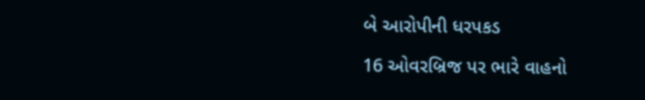બે આરોપીની ધરપકડ

16 ઓવરબ્રિજ પર ભારે વાહનો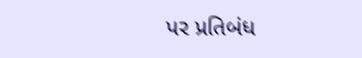પર પ્રતિબંધ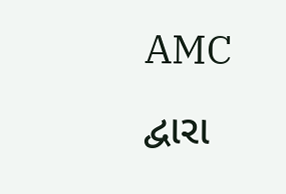AMC દ્વારા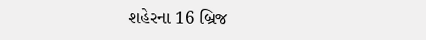શહેરના 16 બ્રિજ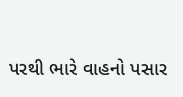પરથી ભારે વાહનો પસાર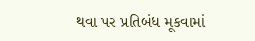થવા પર પ્રતિબંધ મૂકવામાં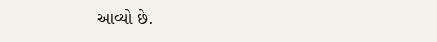આવ્યો છે.